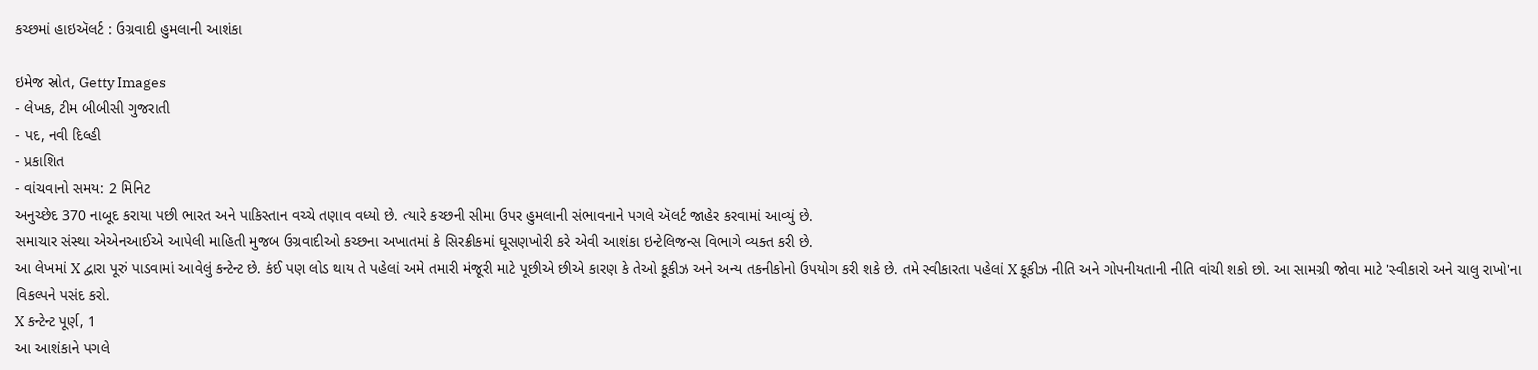કચ્છમાં હાઇઍલર્ટ : ઉગ્રવાદી હુમલાની આશંકા

ઇમેજ સ્રોત, Getty Images
- લેખક, ટીમ બીબીસી ગુજરાતી
- પદ, નવી દિલ્હી
- પ્રકાશિત
- વાંચવાનો સમય: 2 મિનિટ
અનુચ્છેદ 370 નાબૂદ કરાયા પછી ભારત અને પાકિસ્તાન વચ્ચે તણાવ વધ્યો છે. ત્યારે કચ્છની સીમા ઉપર હુમલાની સંભાવનાને પગલે ઍલર્ટ જાહેર કરવામાં આવ્યું છે.
સમાચાર સંસ્થા એએનઆઈએ આપેલી માહિતી મુજબ ઉગ્રવાદીઓ કચ્છના અખાતમાં કે સિરક્રીકમાં ઘૂસણખોરી કરે એવી આશંકા ઇન્ટેલિજન્સ વિભાગે વ્યક્ત કરી છે.
આ લેખમાં X દ્વારા પૂરું પાડવામાં આવેલું કન્ટેન્ટ છે. કંઈ પણ લોડ થાય તે પહેલાં અમે તમારી મંજૂરી માટે પૂછીએ છીએ કારણ કે તેઓ કૂકીઝ અને અન્ય તકનીકોનો ઉપયોગ કરી શકે છે. તમે સ્વીકારતા પહેલાં X કૂકીઝ નીતિ અને ગોપનીયતાની નીતિ વાંચી શકો છો. આ સામગ્રી જોવા માટે 'સ્વીકારો અને ચાલુ રાખો'ના વિકલ્પને પસંદ કરો.
X કન્ટેન્ટ પૂર્ણ, 1
આ આશંકાને પગલે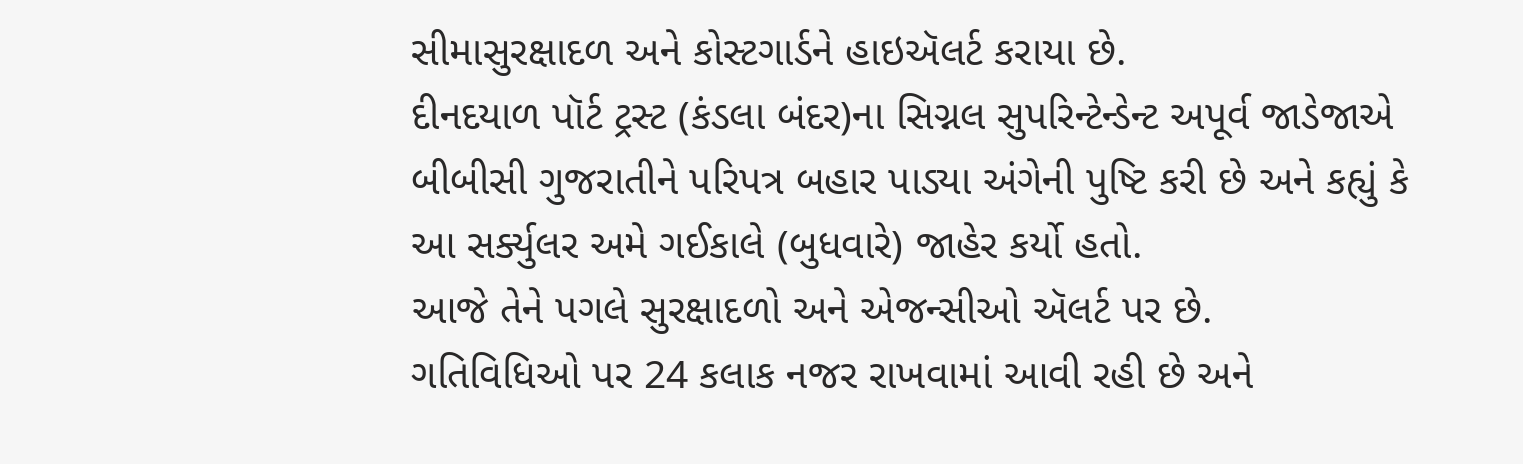સીમાસુરક્ષાદળ અને કોસ્ટગાર્ડને હાઇઍલર્ટ કરાયા છે.
દીનદયાળ પૉર્ટ ટ્રસ્ટ (કંડલા બંદર)ના સિગ્નલ સુપરિન્ટેન્ડેન્ટ અપૂર્વ જાડેજાએ બીબીસી ગુજરાતીને પરિપત્ર બહાર પાડ્યા અંગેની પુષ્ટિ કરી છે અને કહ્યું કે આ સર્ક્યુલર અમે ગઈકાલે (બુધવારે) જાહેર કર્યો હતો.
આજે તેને પગલે સુરક્ષાદળો અને એજન્સીઓ ઍલર્ટ પર છે.
ગતિવિધિઓ પર 24 કલાક નજર રાખવામાં આવી રહી છે અને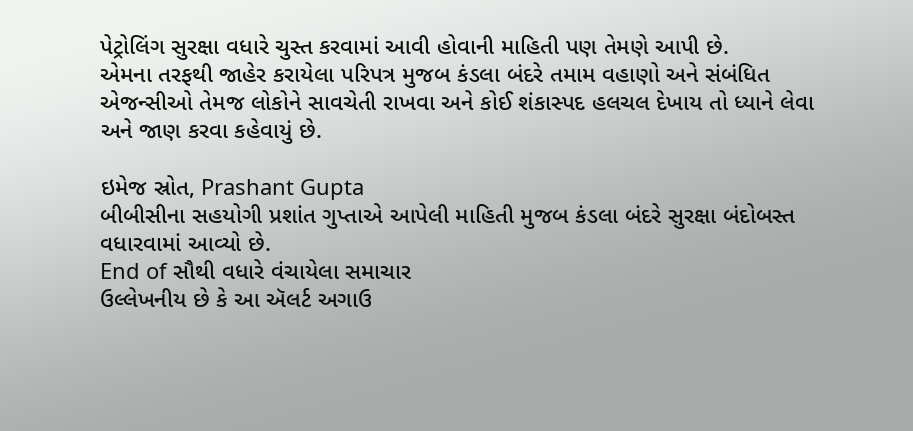પેટ્રોલિંગ સુરક્ષા વધારે ચુસ્ત કરવામાં આવી હોવાની માહિતી પણ તેમણે આપી છે.
એમના તરફથી જાહેર કરાયેલા પરિપત્ર મુજબ કંડલા બંદરે તમામ વહાણો અને સંબંધિત એજન્સીઓ તેમજ લોકોને સાવચેતી રાખવા અને કોઈ શંકાસ્પદ હલચલ દેખાય તો ધ્યાને લેવા અને જાણ કરવા કહેવાયું છે.

ઇમેજ સ્રોત, Prashant Gupta
બીબીસીના સહયોગી પ્રશાંત ગુપ્તાએ આપેલી માહિતી મુજબ કંડલા બંદરે સુરક્ષા બંદોબસ્ત વધારવામાં આવ્યો છે.
End of સૌથી વધારે વંચાયેલા સમાચાર
ઉલ્લેખનીય છે કે આ ઍલર્ટ અગાઉ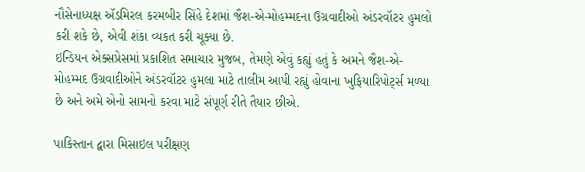નૌસેનાધ્યક્ષ ઍડમિરલ કરમબીર સિંહે દેશમાં જૈશ-એ-મોહમ્મદના ઉગ્રવાદીઓ અંડરવૉટર હુમલો કરી શકે છે, એવી શંકા વ્યકત કરી ચૂક્યા છે.
ઇન્ડિયન એક્સપ્રેસમાં પ્રકાશિત સમાચાર મુજબ, તેમણે એવું કહ્યું હતું કે અમને જૈશ-એ-મોહમ્મદ ઉગ્રવાદીઓને અંડરવૉટર હુમલા માટે તાલીમ આપી રહ્યું હોવાના ખુફિયારિપોર્ટ્સ મળ્યા છે અને અમે એનો સામનો કરવા માટે સંપૂર્ણ રીતે તૈયાર છીએ.

પાકિસ્તાન દ્વારા મિસાઇલ પરીક્ષણ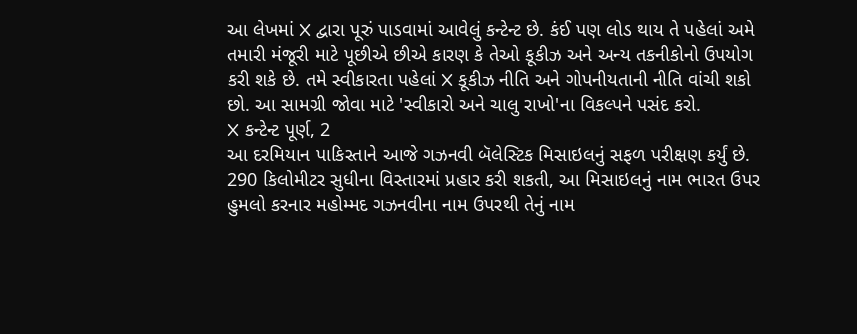આ લેખમાં X દ્વારા પૂરું પાડવામાં આવેલું કન્ટેન્ટ છે. કંઈ પણ લોડ થાય તે પહેલાં અમે તમારી મંજૂરી માટે પૂછીએ છીએ કારણ કે તેઓ કૂકીઝ અને અન્ય તકનીકોનો ઉપયોગ કરી શકે છે. તમે સ્વીકારતા પહેલાં X કૂકીઝ નીતિ અને ગોપનીયતાની નીતિ વાંચી શકો છો. આ સામગ્રી જોવા માટે 'સ્વીકારો અને ચાલુ રાખો'ના વિકલ્પને પસંદ કરો.
X કન્ટેન્ટ પૂર્ણ, 2
આ દરમિયાન પાકિસ્તાને આજે ગઝનવી બૅલેસ્ટિક મિસાઇલનું સફળ પરીક્ષણ કર્યું છે.
290 કિલોમીટર સુધીના વિસ્તારમાં પ્રહાર કરી શકતી, આ મિસાઇલનું નામ ભારત ઉપર હુમલો કરનાર મહોમ્મદ ગઝનવીના નામ ઉપરથી તેનું નામ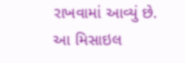રાખવામાં આવ્યું છે.
આ મિસાઇલ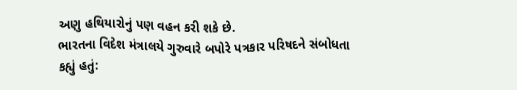અણુ હથિયારોનું પણ વહન કરી શકે છે.
ભારતના વિદેશ મંત્રાલયે ગુરુવારે બપોરે પત્રકાર પરિષદને સંબોધતા કહ્યું હતું: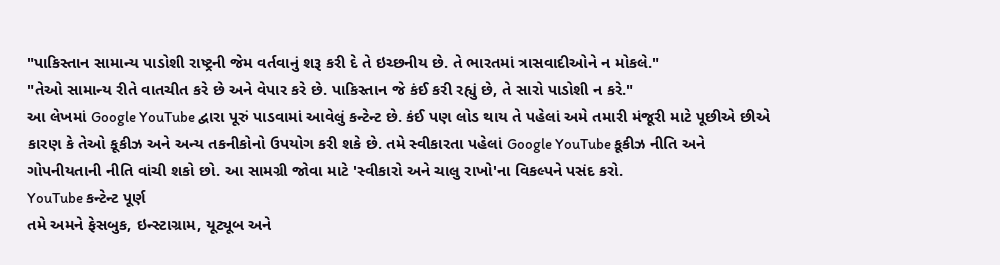"પાકિસ્તાન સામાન્ય પાડોશી રાષ્ટ્રની જેમ વર્તવાનું શરૂ કરી દે તે ઇચ્છનીય છે. તે ભારતમાં ત્રાસવાદીઓને ન મોકલે."
"તેઓ સામાન્ય રીતે વાતચીત કરે છે અને વેપાર કરે છે. પાકિસ્તાન જે કંઈ કરી રહ્યું છે, તે સારો પાડોશી ન કરે."
આ લેખમાં Google YouTube દ્વારા પૂરું પાડવામાં આવેલું કન્ટેન્ટ છે. કંઈ પણ લોડ થાય તે પહેલાં અમે તમારી મંજૂરી માટે પૂછીએ છીએ કારણ કે તેઓ કૂકીઝ અને અન્ય તકનીકોનો ઉપયોગ કરી શકે છે. તમે સ્વીકારતા પહેલાં Google YouTube કૂકીઝ નીતિ અને ગોપનીયતાની નીતિ વાંચી શકો છો. આ સામગ્રી જોવા માટે 'સ્વીકારો અને ચાલુ રાખો'ના વિકલ્પને પસંદ કરો.
YouTube કન્ટેન્ટ પૂર્ણ
તમે અમને ફેસબુક, ઇન્સ્ટાગ્રામ, યૂટ્યૂબ અને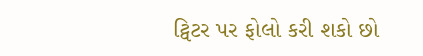ટ્વિટર પર ફોલો કરી શકો છો